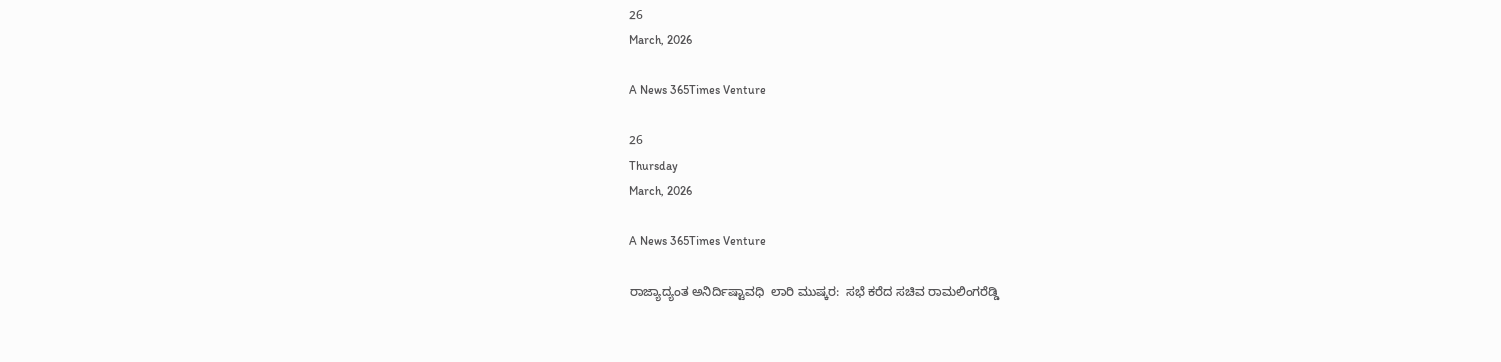26
March, 2026

A News 365Times Venture

26
Thursday
March, 2026

A News 365Times Venture

ರಾಜ್ಯಾದ್ಯಂತ ಅನಿರ್ದಿಷ್ಟಾವಧಿ  ಲಾರಿ ಮುಷ್ಕರ:  ಸಭೆ ಕರೆದ ಸಚಿವ ರಾಮಲಿಂಗರೆಡ್ಡಿ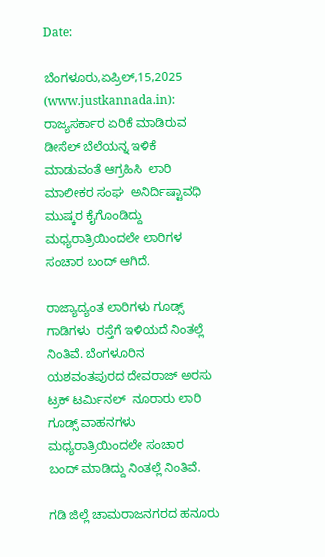Date:

ಬೆಂಗಳೂರು,ಏಪ್ರಿಲ್,15,2025 (www.justkannada.in): ರಾಜ್ಯಸರ್ಕಾರ ಏರಿಕೆ ಮಾಡಿರುವ ಡೀಸೆಲ್ ಬೆಲೆಯನ್ನ ಇಳಿಕೆ ಮಾಡುವಂತೆ ಆಗ್ರಹಿಸಿ  ಲಾರಿ ಮಾಲೀಕರ ಸಂಘ  ಅನಿರ್ದಿಷ್ಟಾವಧಿ ಮುಷ್ಕರ ಕೈಗೊಂಡಿದ್ದು ಮಧ್ಯರಾತ್ರಿಯಿಂದಲೇ ಲಾರಿಗಳ ಸಂಚಾರ ಬಂದ್ ಆಗಿದೆ.

ರಾಜ್ಯಾದ್ಯಂತ ಲಾರಿಗಳು ಗೂಡ್ಸ್ ಗಾಡಿಗಳು  ರಸ್ತೆಗೆ ಇಳಿಯದೆ ನಿಂತಲ್ಲೆ ನಿಂತಿವೆ. ಬೆಂಗಳೂರಿನ ಯಶವಂತಪುರದ ದೇವರಾಜ್ ಅರಸು ಟ್ರಕ್ ಟರ್ಮಿನಲ್  ನೂರಾರು ಲಾರಿ ಗೂಡ್ಸ್ ವಾಹನಗಳು  ಮಧ್ಯರಾತ್ರಿಯಿಂದಲೇ ಸಂಚಾರ  ಬಂದ್ ಮಾಡಿದ್ದು ನಿಂತಲ್ಲೆ ನಿಂತಿವೆ.

ಗಡಿ ಜಿಲ್ಲೆ ಚಾಮರಾಜನಗರದ ಹನೂರು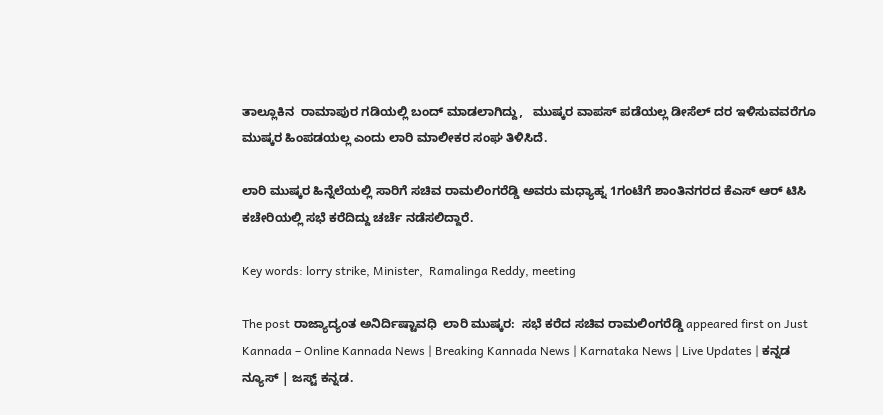ತಾಲ್ಲೂಕಿನ  ರಾಮಾಪುರ ಗಡಿಯಲ್ಲಿ ಬಂದ್ ಮಾಡಲಾಗಿದ್ದು,   ಮುಷ್ಕರ ವಾಪಸ್ ಪಡೆಯಲ್ಲ ಡೀಸೆಲ್ ದರ ಇಳಿಸುವವರೆಗೂ ಮುಷ್ಕರ ಹಿಂಪಡಯಲ್ಲ ಎಂದು ಲಾರಿ ಮಾಲೀಕರ ಸಂಘ ತಿಳಿಸಿದೆ.

ಲಾರಿ ಮುಷ್ಕರ ಹಿನ್ನೆಲೆಯಲ್ಲಿ ಸಾರಿಗೆ ಸಚಿವ ರಾಮಲಿಂಗರೆಡ್ಡಿ ಅವರು ಮಧ್ಯಾಹ್ನ 1ಗಂಟೆಗೆ ಶಾಂತಿನಗರದ ಕೆಎಸ್ ಆರ್ ಟಿಸಿ  ಕಚೇರಿಯಲ್ಲಿ ಸಭೆ ಕರೆದಿದ್ದು ಚರ್ಚೆ ನಡೆಸಲಿದ್ದಾರೆ.

Key words: lorry strike, Minister,  Ramalinga Reddy, meeting

The post ರಾಜ್ಯಾದ್ಯಂತ ಅನಿರ್ದಿಷ್ಟಾವಧಿ  ಲಾರಿ ಮುಷ್ಕರ:  ಸಭೆ ಕರೆದ ಸಚಿವ ರಾಮಲಿಂಗರೆಡ್ಡಿ appeared first on Just Kannada – Online Kannada News | Breaking Kannada News | Karnataka News | Live Updates | ಕನ್ನಡ ನ್ಯೂಸ್ | ಜಸ್ಟ್ ಕನ್ನಡ.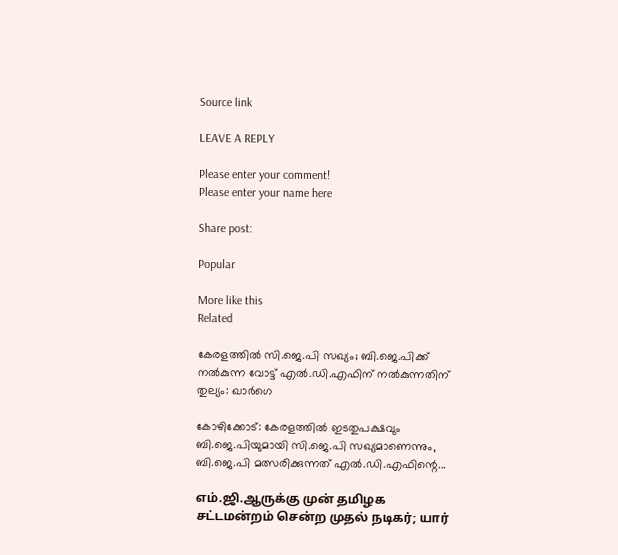Source link

LEAVE A REPLY

Please enter your comment!
Please enter your name here

Share post:

Popular

More like this
Related

കേരളത്തില്‍ സി.ജെ.പി സഖ്യം; ബി.ജെ.പിക്ക് നല്‍കുന്ന വോട്ട് എല്‍.ഡി.എഫിന് നല്‍കുന്നതിന് തുല്യം: ഖാര്‍ഗെ

കോഴിക്കോട്: കേരളത്തില്‍ ഇടതുപക്ഷവും ബി.ജെ.പിയുമായി സി.ജെ.പി സഖ്യമാണെന്നും, ബി.ജെ.പി മത്സരിക്കുന്നത് എല്‍.ഡി.എഫിന്റെ...

எம்.ஜி.ஆருக்கு முன் தமிழக சட்டமன்றம் சென்ற முதல் நடிகர்; யார்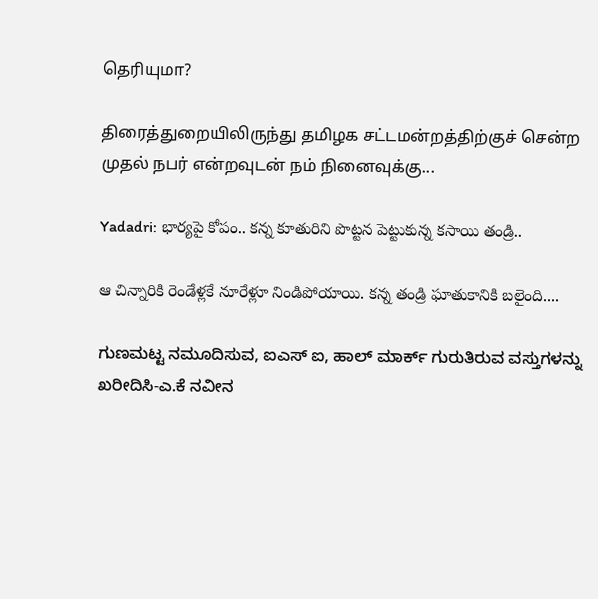தெரியுமா?

திரைத்துறையிலிருந்து தமிழக சட்டமன்றத்திற்குச் சென்ற முதல் நபர் என்றவுடன் நம் நினைவுக்கு...

Yadadri: భార్యపై కోపం.. కన్న కూతురిని పొట్టన పెట్టుకున్న కసాయి తండ్రి..

ఆ చిన్నారికి రెండేళ్లకే నూరేళ్లూ నిండిపోయాయి. కన్న తండ్రి ఘాతుకానికి బలైంది....

ಗುಣಮಟ್ಟ ನಮೂದಿಸುವ, ಐಎಸ್‌ ಐ, ಹಾಲ್ ಮಾರ್ಕ್ ಗುರುತಿರುವ ವಸ್ತುಗಳನ್ನು ಖರೀದಿಸಿ-ಎ.ಕೆ ನವೀನ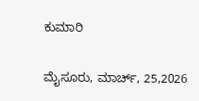ಕುಮಾರಿ

ಮೈಸೂರು, ಮಾರ್ಚ್, 25,2026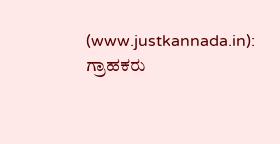(www.justkannada.in): ಗ್ರಾಹಕರು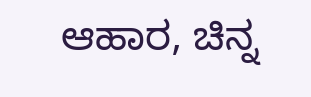ಆಹಾರ, ಚಿನ್ನ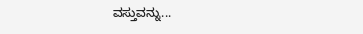ವಸ್ತುವನ್ನು...